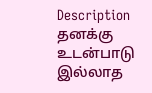Description
தனக்கு உடன்பாடு இல்லாத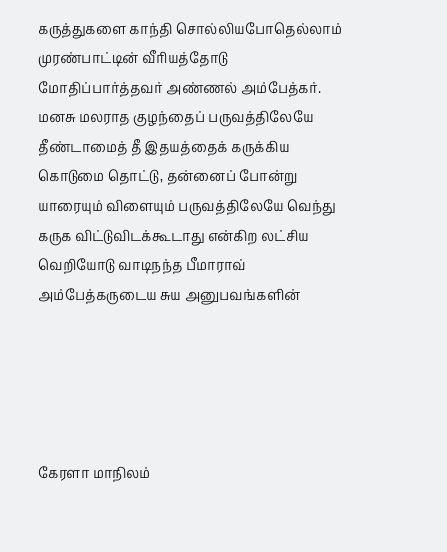கருத்துகளை காந்தி சொல்லியபோதெல்லாம் முரண்பாட்டின் வீரியத்தோடு மோதிப்பார்த்தவர் அண்ணல் அம்பேத்கர். மனசு மலராத குழந்தைப் பருவத்திலேயே தீண்டாமைத் தீ இதயத்தைக் கருக்கிய கொடுமை தொட்டு, தன்னைப் போன்று யாரையும் விளையும் பருவத்திலேயே வெந்து கருக விட்டுவிடக்கூடாது என்கிற லட்சிய வெறியோடு வாடிநந்த பீமாராவ் அம்பேத்கருடைய சுய அனுபவங்களின்





கேரளா மாநிலம்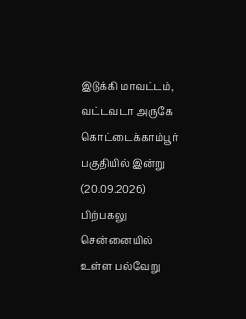இடுக்கி மாவட்டம், வட்டவடா அருகே கொட்டைக்காம்பூர் பகுதியில் இன்று (20.09.2026) பிற்பகலு
சென்னையில் உள்ள பல்வேறு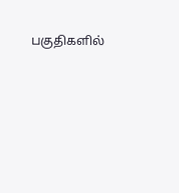பகுதிகளில்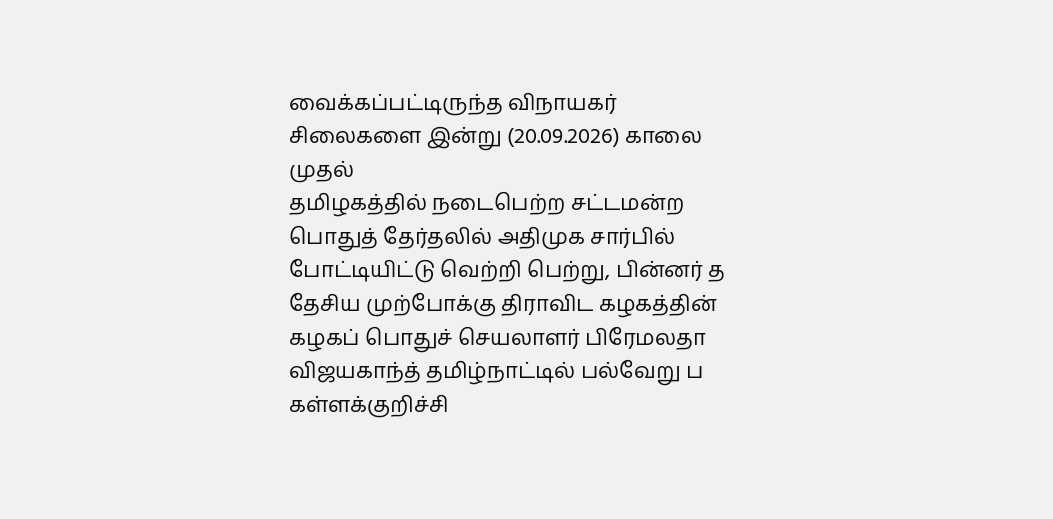வைக்கப்பட்டிருந்த விநாயகர் சிலைகளை இன்று (20.09.2026) காலை முதல்
தமிழகத்தில் நடைபெற்ற சட்டமன்ற பொதுத் தேர்தலில் அதிமுக சார்பில் போட்டியிட்டு வெற்றி பெற்று, பின்னர் த
தேசிய முற்போக்கு திராவிட கழகத்தின் கழகப் பொதுச் செயலாளர் பிரேமலதா விஜயகாந்த் தமிழ்நாட்டில் பல்வேறு ப
கள்ளக்குறிச்சி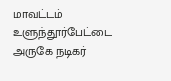மாவட்டம் உளுந்தூர்பேட்டை அருகே நடிகர்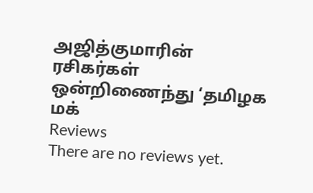அஜித்குமாரின் ரசிகர்கள் ஒன்றிணைந்து ‘தமிழக மக்
Reviews
There are no reviews yet.